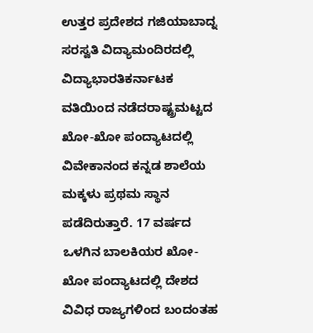ಉತ್ತರ ಪ್ರದೇಶದ ಗಜಿಯಾಬಾದ್ನ ಸರಸ್ವತಿ ವಿದ್ಯಾಮಂದಿರದಲ್ಲಿ ವಿದ್ಯಾಭಾರತಿಕರ್ನಾಟಕ ವತಿಯಿಂದ ನಡೆದರಾಷ್ಟ್ರಮಟ್ಟದ ಖೋ-ಖೋ ಪಂದ್ಯಾಟದಲ್ಲಿ ವಿವೇಕಾನಂದ ಕನ್ನಡ ಶಾಲೆಯ ಮಕ್ಕಳು ಪ್ರಥಮ ಸ್ಥಾನ ಪಡೆದಿರುತ್ತಾರೆ. 17 ವರ್ಷದ ಒಳಗಿನ ಬಾಲಕಿಯರ ಖೋ-ಖೋ ಪಂದ್ಯಾಟದಲ್ಲಿ ದೇಶದ ವಿವಿಧ ರಾಜ್ಯಗಳಿಂದ ಬಂದಂತಹ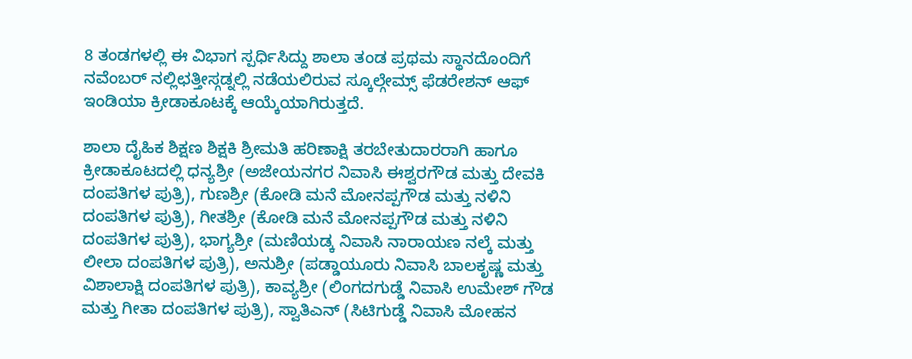8 ತಂಡಗಳಲ್ಲಿ ಈ ವಿಭಾಗ ಸ್ಪರ್ಧಿಸಿದ್ದು ಶಾಲಾ ತಂಡ ಪ್ರಥಮ ಸ್ಥಾನದೊಂದಿಗೆ ನವೆಂಬರ್ ನಲ್ಲಿಛತ್ತೀಸ್ಗಡ್ನಲ್ಲಿ ನಡೆಯಲಿರುವ ಸ್ಕೂಲ್ಗೇಮ್ಸ್ ಫೆಡರೇಶನ್ ಆಫ್ ಇಂಡಿಯಾ ಕ್ರೀಡಾಕೂಟಕ್ಕೆ ಆಯ್ಕೆಯಾಗಿರುತ್ತದೆ.

ಶಾಲಾ ದೈಹಿಕ ಶಿಕ್ಷಣ ಶಿಕ್ಷಕಿ ಶ್ರೀಮತಿ ಹರಿಣಾಕ್ಷಿ ತರಬೇತುದಾರರಾಗಿ ಹಾಗೂ ಕ್ರೀಡಾಕೂಟದಲ್ಲಿ ಧನ್ಯಶ್ರೀ (ಅಜೇಯನಗರ ನಿವಾಸಿ ಈಶ್ವರಗೌಡ ಮತ್ತು ದೇವಕಿ ದಂಪತಿಗಳ ಪುತ್ರಿ), ಗುಣಶ್ರೀ (ಕೋಡಿ ಮನೆ ಮೋನಪ್ಪಗೌಡ ಮತ್ತು ನಳಿನಿ ದಂಪತಿಗಳ ಪುತ್ರಿ), ಗೀತಶ್ರೀ (ಕೋಡಿ ಮನೆ ಮೋನಪ್ಪಗೌಡ ಮತ್ತು ನಳಿನಿ ದಂಪತಿಗಳ ಪುತ್ರಿ), ಭಾಗ್ಯಶ್ರೀ (ಮಣಿಯಡ್ಕ ನಿವಾಸಿ ನಾರಾಯಣ ನಲ್ಕೆ ಮತ್ತು ಲೀಲಾ ದಂಪತಿಗಳ ಪುತ್ರಿ), ಅನುಶ್ರೀ (ಪಡ್ಡಾಯೂರು ನಿವಾಸಿ ಬಾಲಕೃಷ್ಣ ಮತ್ತು ವಿಶಾಲಾಕ್ಷಿ ದಂಪತಿಗಳ ಪುತ್ರಿ), ಕಾವ್ಯಶ್ರೀ (ಲಿಂಗದಗುಡ್ಡೆ ನಿವಾಸಿ ಉಮೇಶ್ ಗೌಡ ಮತ್ತು ಗೀತಾ ದಂಪತಿಗಳ ಪುತ್ರಿ), ಸ್ವಾತಿಎನ್ (ಸಿಟಿಗುಡ್ಡೆ ನಿವಾಸಿ ಮೋಹನ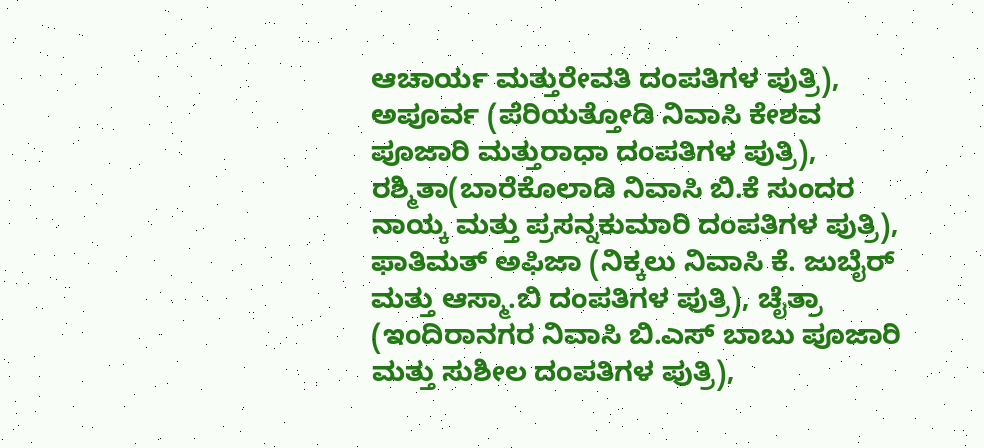ಆಚಾರ್ಯ ಮತ್ತುರೇವತಿ ದಂಪತಿಗಳ ಪುತ್ರಿ), ಅಪೂರ್ವ (ಪೆರಿಯತ್ತೋಡಿ ನಿವಾಸಿ ಕೇಶವ ಪೂಜಾರಿ ಮತ್ತುರಾಧಾ ದಂಪತಿಗಳ ಪುತ್ರಿ), ರಶ್ಮಿತಾ(ಬಾರೆಕೊಲಾಡಿ ನಿವಾಸಿ ಬಿ.ಕೆ ಸುಂದರ ನಾಯ್ಕ ಮತ್ತು ಪ್ರಸನ್ನಕುಮಾರಿ ದಂಪತಿಗಳ ಪುತ್ರಿ), ಫಾತಿಮತ್ ಅಫಿಜಾ (ನಿಕ್ಕಲು ನಿವಾಸಿ ಕೆ. ಜುಬೈರ್ ಮತ್ತು ಆಸ್ಮಾ.ಬಿ ದಂಪತಿಗಳ ಪುತ್ರಿ), ಚೈತ್ರಾ (ಇಂದಿರಾನಗರ ನಿವಾಸಿ ಬಿ.ಎಸ್ ಬಾಬು ಪೂಜಾರಿ ಮತ್ತು ಸುಶೀಲ ದಂಪತಿಗಳ ಪುತ್ರಿ),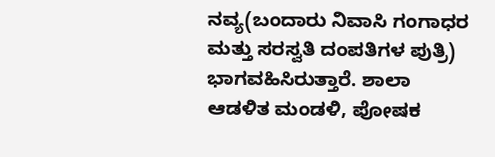ನವ್ಯ(ಬಂದಾರು ನಿವಾಸಿ ಗಂಗಾಧರ ಮತ್ತು ಸರಸ್ವತಿ ದಂಪತಿಗಳ ಪುತ್ರಿ) ಭಾಗವಹಿಸಿರುತ್ತಾರೆ. ಶಾಲಾ ಆಡಳಿತ ಮಂಡಳಿ, ಪೋಷಕ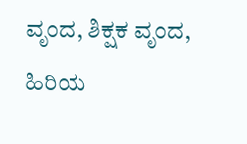ವೃಂದ, ಶಿಕ್ಷಕ ವೃಂದ, ಹಿರಿಯ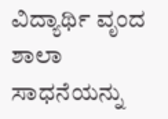ವಿದ್ಯಾರ್ಥಿ ವೃಂದ ಶಾಲಾ ಸಾಧನೆಯನ್ನು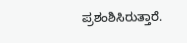ಪ್ರಶಂಶಿಸಿರುತ್ತಾರೆ.